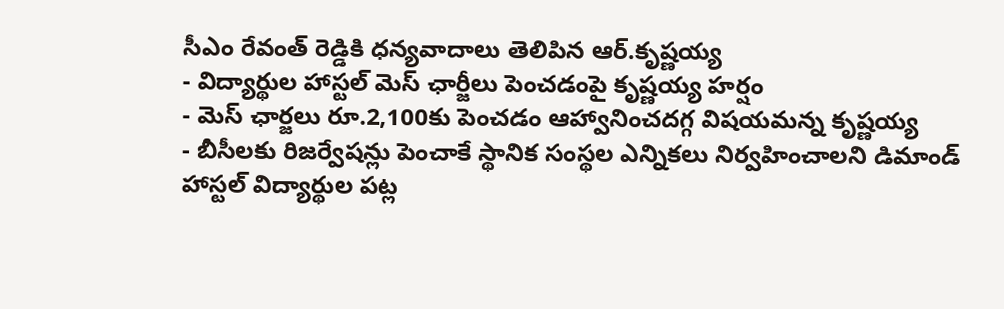సీఎం రేవంత్ రెడ్డికి ధన్యవాదాలు తెలిపిన ఆర్.కృష్ణయ్య
- విద్యార్థుల హాస్టల్ మెస్ ఛార్జీలు పెంచడంపై కృష్ణయ్య హర్షం
- మెస్ ఛార్జలు రూ.2,100కు పెంచడం ఆహ్వానించదగ్గ విషయమన్న కృష్ణయ్య
- బీసీలకు రిజర్వేషన్లు పెంచాకే స్థానిక సంస్థల ఎన్నికలు నిర్వహించాలని డిమాండ్
హాస్టల్ విద్యార్థుల పట్ల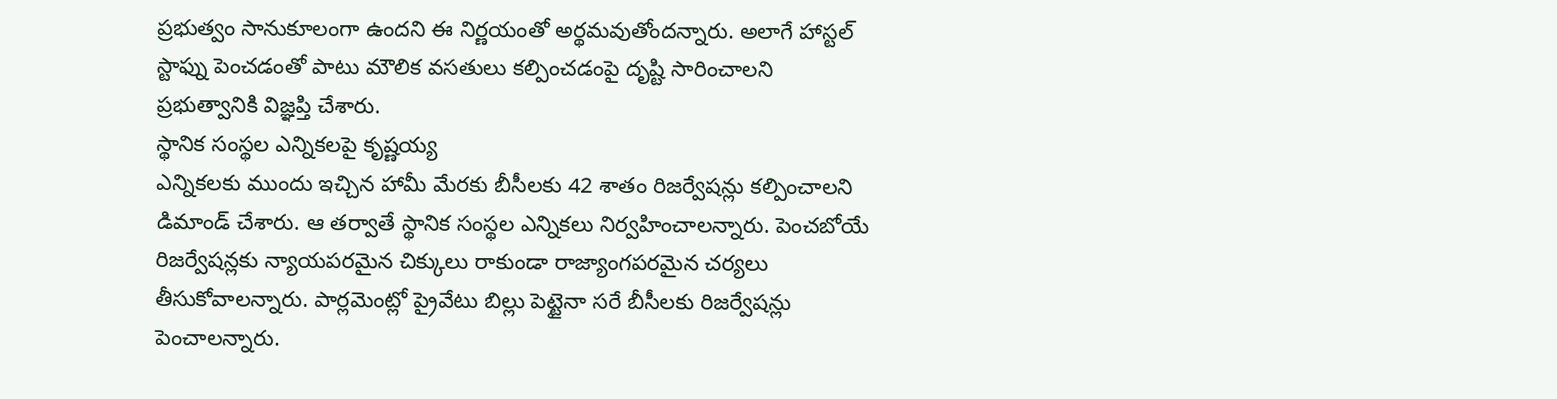ప్రభుత్వం సానుకూలంగా ఉందని ఈ నిర్ణయంతో అర్థమవుతోందన్నారు. అలాగే హాస్టల్ స్టాఫ్ను పెంచడంతో పాటు మౌలిక వసతులు కల్పించడంపై దృష్టి సారించాలని ప్రభుత్వానికి విజ్ఞప్తి చేశారు.
స్థానిక సంస్థల ఎన్నికలపై కృష్ణయ్య
ఎన్నికలకు ముందు ఇచ్చిన హామీ మేరకు బీసీలకు 42 శాతం రిజర్వేషన్లు కల్పించాలని డిమాండ్ చేశారు. ఆ తర్వాతే స్థానిక సంస్థల ఎన్నికలు నిర్వహించాలన్నారు. పెంచబోయే రిజర్వేషన్లకు న్యాయపరమైన చిక్కులు రాకుండా రాజ్యాంగపరమైన చర్యలు తీసుకోవాలన్నారు. పార్లమెంట్లో ప్రైవేటు బిల్లు పెట్టైనా సరే బీసీలకు రిజర్వేషన్లు పెంచాలన్నారు.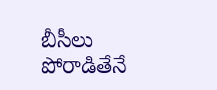బీసీలు పోరాడితేనే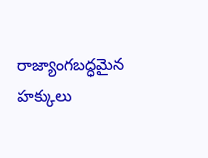రాజ్యాంగబద్ధమైన హక్కులు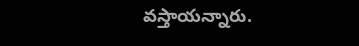వస్తాయన్నారు.